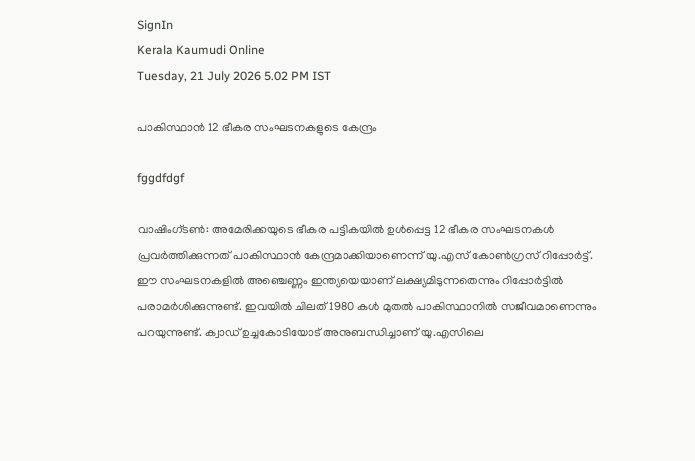SignIn
Kerala Kaumudi Online
Tuesday, 21 July 2026 5.02 PM IST

പാകിസ്ഥാൻ 12 ഭീകര സംഘടനകളുടെ കേന്ദ്രം

fggdfdgf

വാഷിംഗ്ടൺ: അമേരിക്കയുടെ ഭീകര പട്ടികയിൽ ഉൾപ്പെട്ട 12 ഭീകര സംഘടനകൾ പ്രവർത്തിക്കുന്നത് പാകിസ്ഥാൻ കേന്ദ്രമാക്കിയാണെന്ന് യു.എസ് കോൺഗ്രസ് റിപ്പോർട്ട്. ഈ സംഘടനകളിൽ അഞ്ചെണ്ണം ഇന്ത്യയെയാണ് ലക്ഷ്യമിടുന്നതെന്നും റിപ്പോർട്ടിൽ പരാമർശിക്കുന്നുണ്ട്. ഇവയിൽ ചിലത് 1980 കൾ മുതൽ പാകിസ്ഥാനിൽ സജീവമാണെന്നും പറയുന്നുണ്ട്. ക്വാഡ് ഉച്ചകോടിയോട് അനുബന്ധിച്ചാണ് യു.എസിലെ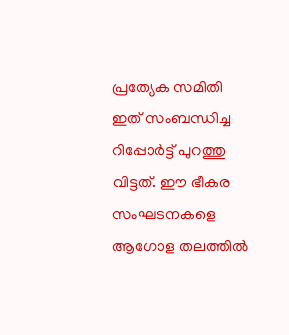പ്രത്യേക സമിതി ഇത് സംബന്ധിച്ച റിപ്പോർട്ട് പുറത്തു വിട്ടത്. ഈ ഭീകര സംഘടനകളെ ആഗോള തലത്തിൽ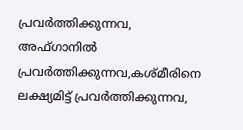പ്രവർത്തിക്കുന്നവ, അഫ്ഗാനിൽ പ്രവർത്തിക്കുന്നവ,കശ്മീരിനെ ലക്ഷ്യമിട്ട് പ്രവർത്തിക്കുന്നവ,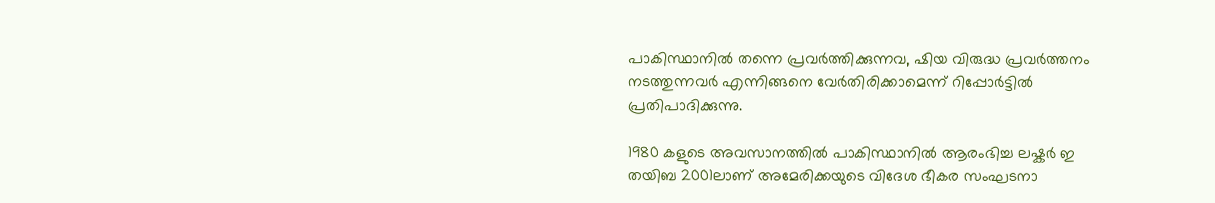പാകിസ്ഥാനിൽ തന്നെ പ്രവർത്തിക്കുന്നവ, ഷിയ വിരുദ്ധ പ്രവർത്തനം നടത്തുന്നവർ എന്നിങ്ങനെ വേർതിരിക്കാമെന്ന് റിപ്പോർട്ടിൽ പ്രതിപാദിക്കുന്നു.

1980 കളുടെ അവസാനത്തിൽ പാകിസ്ഥാനിൽ ആരംഭിച്ച ലഷ്കർ ഇ തയിബ 2001ലാണ് അമേരിക്കയുടെ വിദേശ ഭീകര സംഘടനാ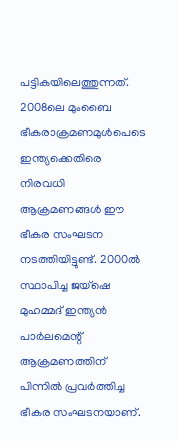പട്ടികയിലെത്തുന്നത്. 2008ലെ മുംബൈ ഭീകരാക്രമണമുൾപെടെ ഇന്ത്യക്കെതിരെ നിരവധി ആക്രമണങ്ങൾ ഈ ഭീകര സംഘടന നടത്തിയിട്ടുണ്ട്. 2000ൽ സ്ഥാപിച്ച ജയ്‌ഷെ മുഹമ്മദ് ഇന്ത്യൻ പാർലമെന്റ് ആക്രമണത്തിന് പിന്നിൽ പ്രവർത്തിച്ച ഭീകര സംഘടനയാണ്.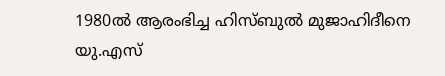1980ൽ ആരംഭിച്ച ഹിസ്ബുൽ മുജാഹിദീനെ യു.എസ്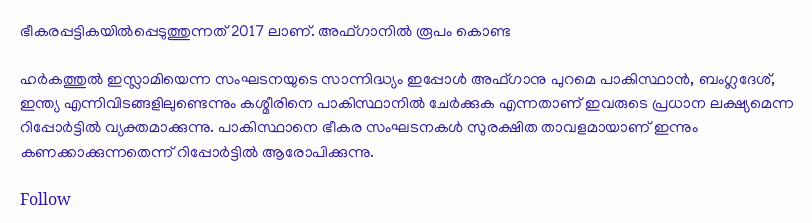ഭീകരപ്പട്ടികയിൽപ്പെടുത്തുന്നത് 2017 ലാണ്. അഫ്ഗാനിൽ രൂപം കൊണ്ട

ഹർകത്തുൽ ഇസ്ലാമിയെന്ന സംഘടനയുടെ സാന്നിദ്ധ്യം ഇപ്പോൾ അഫ്ഗാനു പുറമെ പാകിസ്ഥാൻ, ബംഗ്ലദേശ്, ഇന്ത്യ എന്നിവിടങ്ങളിലുണ്ടെന്നും കശ്മീരിനെ പാകിസ്ഥാനിൽ ചേർക്കുക എന്നതാണ് ഇവരുടെ പ്രധാന ലക്ഷ്യമെന്ന റിപ്പോർട്ടിൽ വ്യക്തമാക്കുന്നു. പാകിസ്ഥാനെ ഭീകര സംഘടനകൾ സുരക്ഷിത താവളമായാണ് ഇന്നും കണക്കാക്കുന്നതെന്ന് റിപ്പോർട്ടിൽ ആരോപിക്കുന്നു.

Follow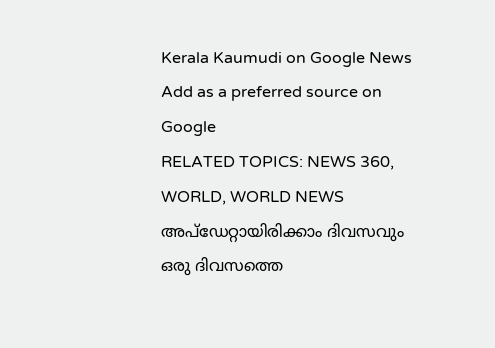Kerala Kaumudi on Google News Add as a preferred source on Google
RELATED TOPICS: NEWS 360, WORLD, WORLD NEWS
അപ്ഡേറ്റായിരിക്കാം ദിവസവും
ഒരു ദിവസത്തെ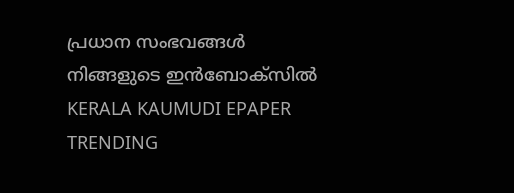പ്രധാന സംഭവങ്ങൾ നിങ്ങളുടെ ഇൻബോക്സിൽ
KERALA KAUMUDI EPAPER
TRENDING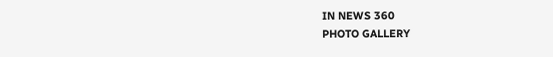IN NEWS 360
PHOTO GALLERY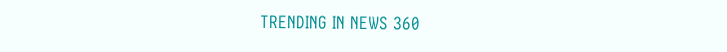TRENDING IN NEWS 360